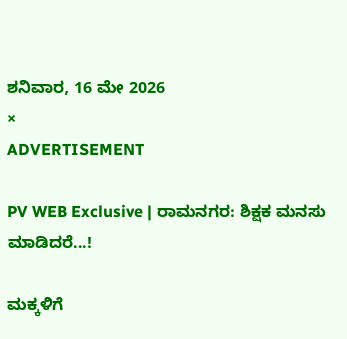ಶನಿವಾರ, 16 ಮೇ 2026
×
ADVERTISEMENT

PV WEB Exclusive | ರಾಮನಗರ: ಶಿಕ್ಷಕ ಮನಸು ಮಾಡಿದರೆ...!

ಮಕ್ಕಳಿಗೆ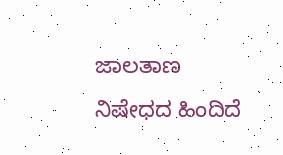ಜಾಲತಾಣ ನಿಷೇಧದ ಹಿಂದಿದೆ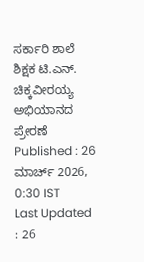ಸರ್ಕಾರಿ ಶಾಲೆ ಶಿಕ್ಷಕ ಟಿ.ಎನ್. ಚಿಕ್ಕವೀರಯ್ಯ ಅಭಿಯಾನದ ಪ್ರೇರಣೆ
Published : 26 ಮಾರ್ಚ್ 2026, 0:30 IST
Last Updated : 26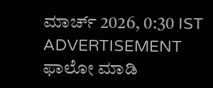ಮಾರ್ಚ್ 2026, 0:30 IST
ADVERTISEMENT
ಫಾಲೋ ಮಾಡಿ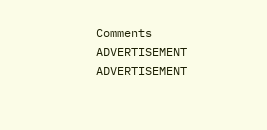Comments
ADVERTISEMENT
ADVERTISEMENT